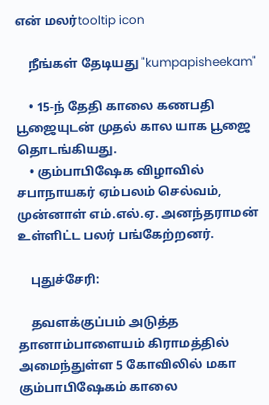என் மலர்tooltip icon

    நீங்கள் தேடியது "kumpapisheekam"

    • 15-ந் தேதி காலை கணபதி பூஜையுடன் முதல் கால யாக பூஜை தொடங்கியது.
    • கும்பாபிஷேக விழாவில் சபாநாயகர் ஏம்பலம் செல்வம், முன்னாள் எம்.எல்.ஏ. அனந்தராமன் உள்ளிட்ட பலர் பங்கேற்றனர்.

    புதுச்சேரி:

    தவளக்குப்பம் அடுத்த தானாம்பாளையம் கிராமத்தில் அமைந்துள்ள 5 கோவிலில் மகா கும்பாபிஷேகம் காலை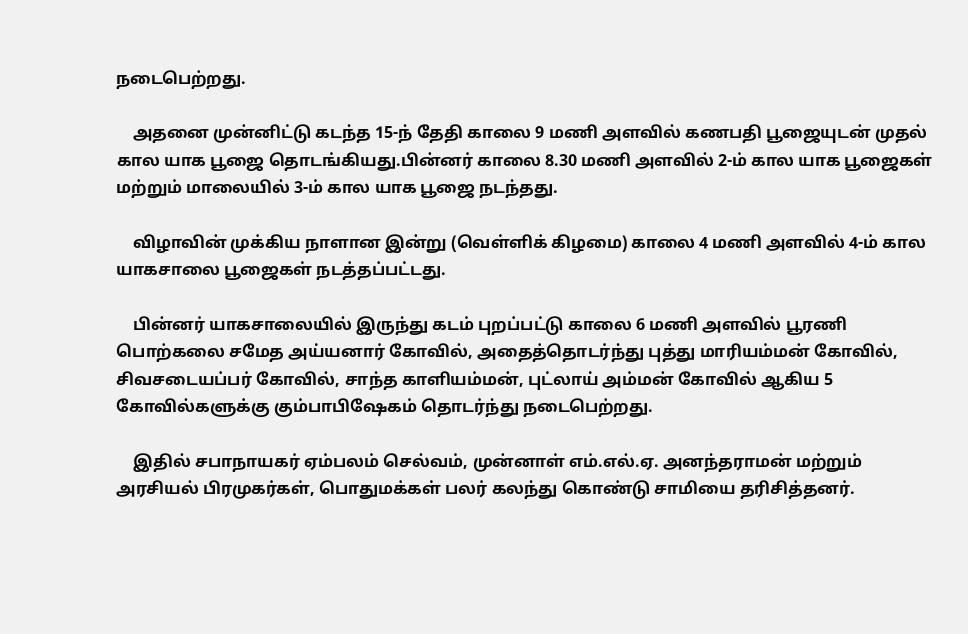நடைபெற்றது.

    அதனை முன்னிட்டு கடந்த 15-ந் தேதி காலை 9 மணி அளவில் கணபதி பூஜையுடன் முதல் கால யாக பூஜை தொடங்கியது.பின்னர் காலை 8.30 மணி அளவில் 2-ம் கால யாக பூஜைகள் மற்றும் மாலையில் 3-ம் கால யாக பூஜை நடந்தது.

    விழாவின் முக்கிய நாளான இன்று (வெள்ளிக் கிழமை) காலை 4 மணி அளவில் 4-ம் கால யாகசாலை பூஜைகள் நடத்தப்பட்டது.

    பின்னர் யாகசாலையில் இருந்து கடம் புறப்பட்டு காலை 6 மணி அளவில் பூரணி பொற்கலை சமேத அய்யனார் கோவில், அதைத்தொடர்ந்து புத்து மாரியம்மன் கோவில், சிவசடையப்பர் கோவில், சாந்த காளியம்மன், புட்லாய் அம்மன் கோவில் ஆகிய 5 கோவில்களுக்கு கும்பாபிஷேகம் தொடர்ந்து நடைபெற்றது.

    இதில் சபாநாயகர் ஏம்பலம் செல்வம், முன்னாள் எம்.எல்.ஏ. அனந்தராமன் மற்றும் அரசியல் பிரமுகர்கள், பொதுமக்கள் பலர் கலந்து கொண்டு சாமியை தரிசித்தனர்.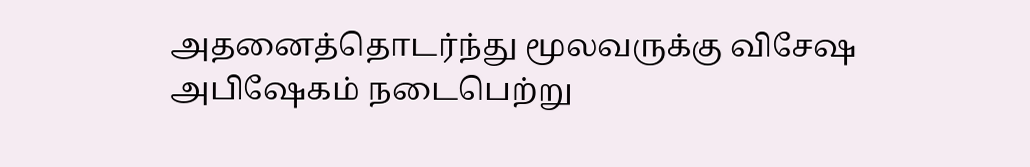அதனைத்தொடர்ந்து மூலவருக்கு விசேஷ அபிஷேகம் நடைபெற்று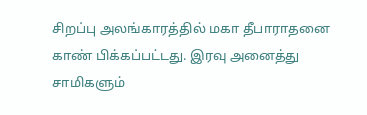சிறப்பு அலங்காரத்தில் மகா தீபாராதனை காண் பிக்கப்பட்டது. இரவு அனைத்து சாமிகளும்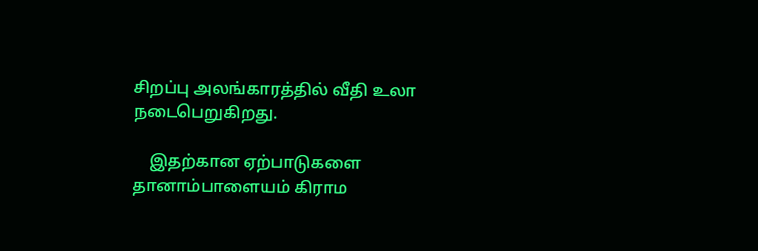சிறப்பு அலங்காரத்தில் வீதி உலா நடைபெறுகிறது.

    இதற்கான ஏற்பாடுகளை தானாம்பாளையம் கிராம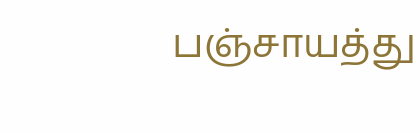பஞ்சாயத்து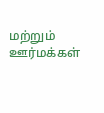மற்றும் ஊர்மக்கள்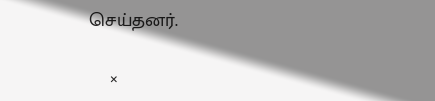செய்தனர்.

    ×